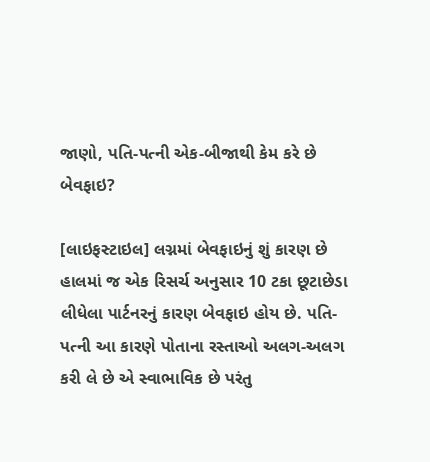જાણો, પતિ-પત્ની એક-બીજાથી કેમ કરે છે બેવફાઇ?

[લાઇફસ્ટાઇલ] લગ્નમાં બેવફાઇનું શું કારણ છે હાલમાં જ એક રિસર્ચ અનુસાર 10 ટકા છૂટાછેડા લીધેલા પાર્ટનરનું કારણ બેવફાઇ હોય છે. પતિ-પત્ની આ કારણે પોતાના રસ્તાઓ અલગ-અલગ કરી લે છે એ સ્વાભાવિક છે પરંતુ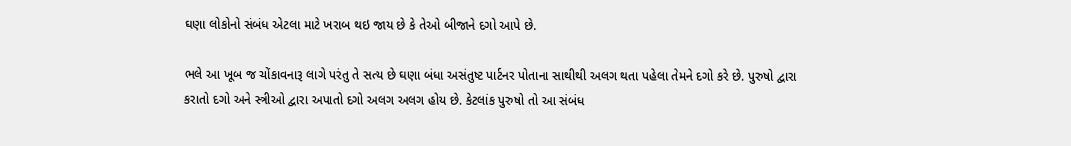ઘણા લોકોનો સંબંધ એટલા માટે ખરાબ થઇ જાય છે કે તેઓ બીજાને દગો આપે છે.

ભલે આ ખૂબ જ ચોંકાવનારૂ લાગે પરંતુ તે સત્ય છે ઘણા બંધા અસંતુષ્ટ પાર્ટનર પોતાના સાથીથી અલગ થતા પહેલા તેમને દગો કરે છે. પુરુષો દ્વારા કરાતો દગો અને સ્ત્રીઓ દ્વારા અપાતો દગો અલગ અલગ હોય છે. કેટલાંક પુરુષો તો આ સંબંધ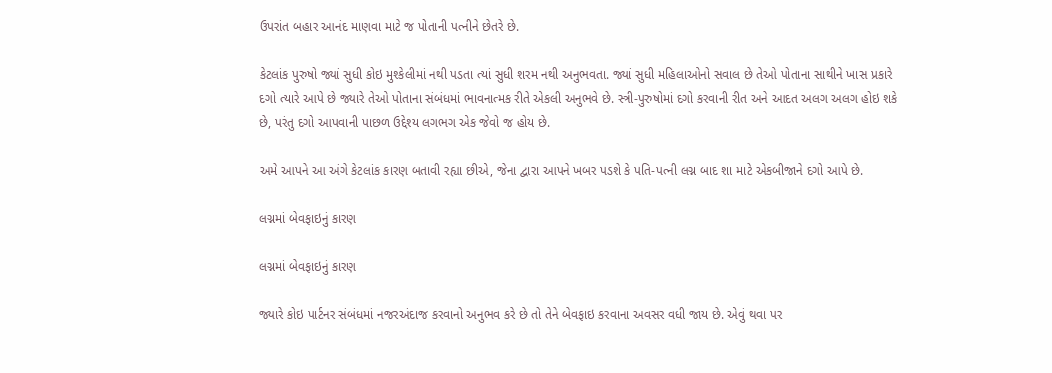ઉપરાંત બહાર આનંદ માણવા માટે જ પોતાની પત્નીને છેતરે છે.

કેટલાંક પુરુષો જ્યાં સુધી કોઇ મુશ્કેલીમાં નથી પડતા ત્યાં સુધી શરમ નથી અનુભવતા. જ્યાં સુધી મહિલાઓનો સવાલ છે તેઓ પોતાના સાથીને ખાસ પ્રકારે દગો ત્યારે આપે છે જ્યારે તેઓ પોતાના સંબંધમાં ભાવનાત્મક રીતે એકલી અનુભવે છે. સ્ત્રી-પુરુષોમાં દગો કરવાની રીત અને આદત અલગ અલગ હોઇ શકે છે, પરંતુ દગો આપવાની પાછળ ઉદ્દેશ્ય લગભગ એક જેવો જ હોય છે.

અમે આપને આ અંગે કેટલાંક કારણ બતાવી રહ્યા છીએ, જેના દ્વારા આપને ખબર પડશે કે પતિ-પત્ની લગ્ન બાદ શા માટે એકબીજાને દગો આપે છે.

લગ્નમાં બેવફાઇનું કારણ

લગ્નમાં બેવફાઇનું કારણ

જ્યારે કોઇ પાર્ટનર સંબંધમાં નજરઅંદાજ કરવાનો અનુભવ કરે છે તો તેને બેવફાઇ કરવાના અવસર વધી જાય છે. એવું થવા પર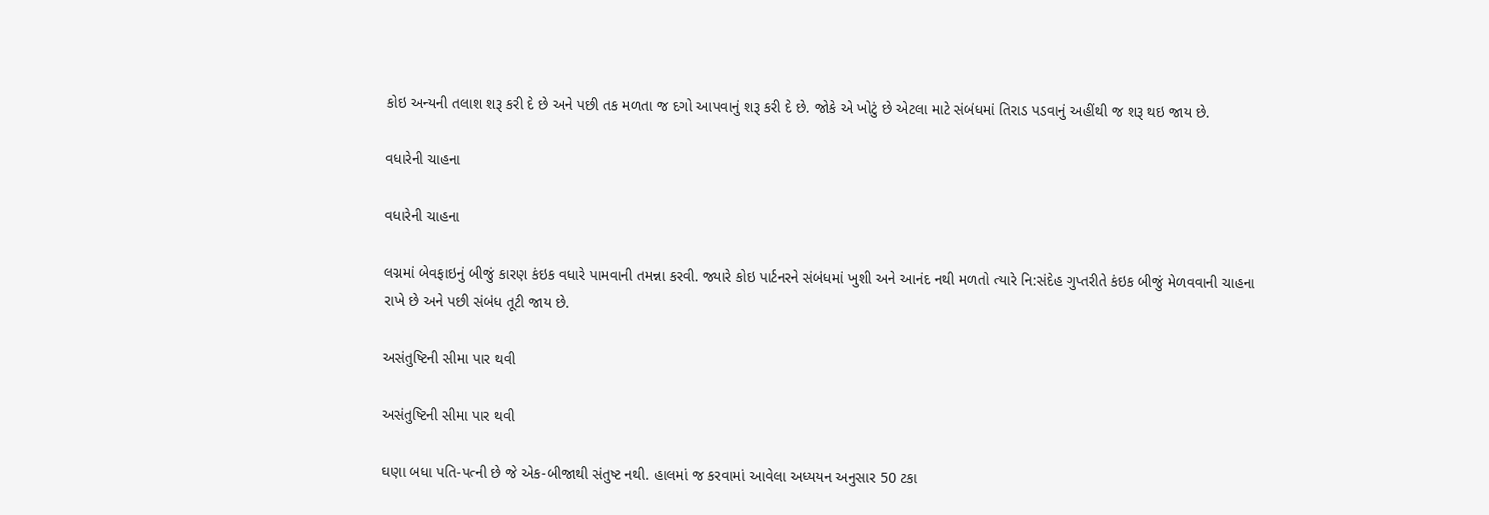કોઇ અન્યની તલાશ શરૂ કરી દે છે અને પછી તક મળતા જ દગો આપવાનું શરૂ કરી દે છે. જોકે એ ખોટું છે એટલા માટે સંબંધમાં તિરાડ પડવાનું અહીંથી જ શરૂ થઇ જાય છે.

વધારેની ચાહના

વધારેની ચાહના

લગ્નમાં બેવફાઇનું બીજું કારણ કંઇક વધારે પામવાની તમન્ના કરવી. જ્યારે કોઇ પાર્ટનરને સંબંધમાં ખુશી અને આનંદ નથી મળતો ત્યારે નિ:સંદેહ ગુપ્તરીતે કંઇક બીજું મેળવવાની ચાહના રાખે છે અને પછી સંબંધ તૂટી જાય છે.

અસંતુષ્ટિની સીમા પાર થવી

અસંતુષ્ટિની સીમા પાર થવી

ઘણા બધા પતિ-પત્ની છે જે એક-બીજાથી સંતુષ્ટ નથી. હાલમાં જ કરવામાં આવેલા અધ્યયન અનુસાર 50 ટકા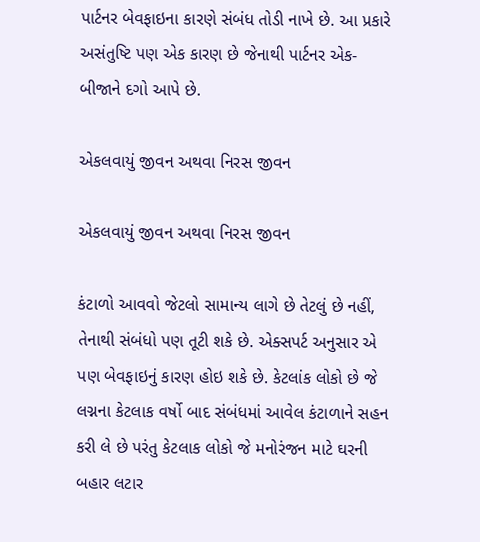પાર્ટનર બેવફાઇના કારણે સંબંધ તોડી નાખે છે. આ પ્રકારે અસંતુષ્ટિ પણ એક કારણ છે જેનાથી પાર્ટનર એક-બીજાને દગો આપે છે.

એકલવાયું જીવન અથવા નિરસ જીવન

એકલવાયું જીવન અથવા નિરસ જીવન

કંટાળો આવવો જેટલો સામાન્ય લાગે છે તેટલું છે નહીં, તેનાથી સંબંધો પણ તૂટી શકે છે. એક્સપર્ટ અનુસાર એ પણ બેવફાઇનું કારણ હોઇ શકે છે. કેટલાંક લોકો છે જે લગ્નના કેટલાક વર્ષો બાદ સંબંધમાં આવેલ કંટાળાને સહન કરી લે છે પરંતુ કેટલાક લોકો જે મનોરંજન માટે ઘરની બહાર લટાર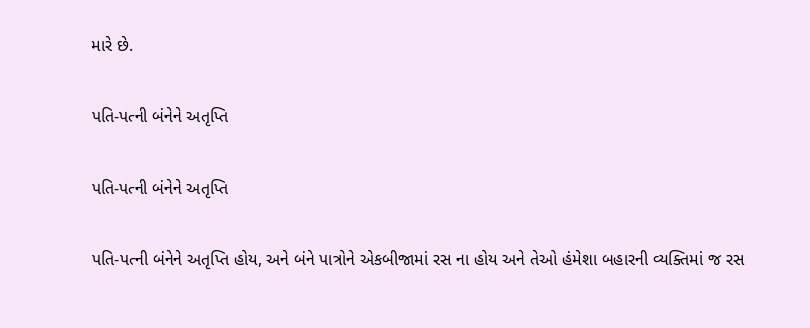મારે છે.

પતિ-પત્ની બંનેને અતૃપ્તિ

પતિ-પત્ની બંનેને અતૃપ્તિ

પતિ-પત્ની બંનેને અતૃપ્તિ હોય, અને બંને પાત્રોને એકબીજામાં રસ ના હોય અને તેઓ હંમેશા બહારની વ્યક્તિમાં જ રસ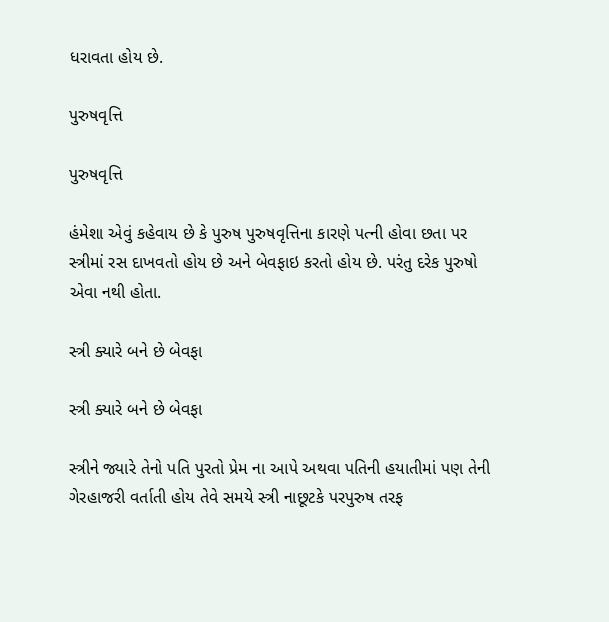ધરાવતા હોય છે.

પુરુષવૃત્તિ

પુરુષવૃત્તિ

હંમેશા એવું કહેવાય છે કે પુરુષ પુરુષવૃત્તિના કારણે પત્ની હોવા છતા પર સ્ત્રીમાં રસ દાખવતો હોય છે અને બેવફાઇ કરતો હોય છે. પરંતુ દરેક પુરુષો એવા નથી હોતા.

સ્ત્રી ક્યારે બને છે બેવફા

સ્ત્રી ક્યારે બને છે બેવફા

સ્ત્રીને જ્યારે તેનો પતિ પુરતો પ્રેમ ના આપે અથવા પતિની હયાતીમાં પણ તેની ગેરહાજરી વર્તાતી હોય તેવે સમયે સ્ત્રી નાછૂટકે પરપુરુષ તરફ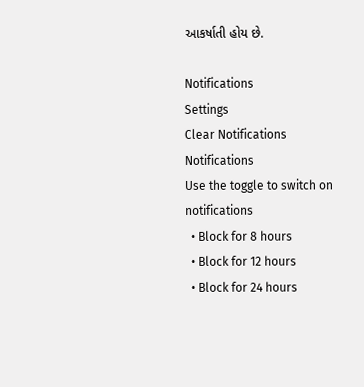આકર્ષાતી હોય છે.

Notifications
Settings
Clear Notifications
Notifications
Use the toggle to switch on notifications
  • Block for 8 hours
  • Block for 12 hours
  • Block for 24 hours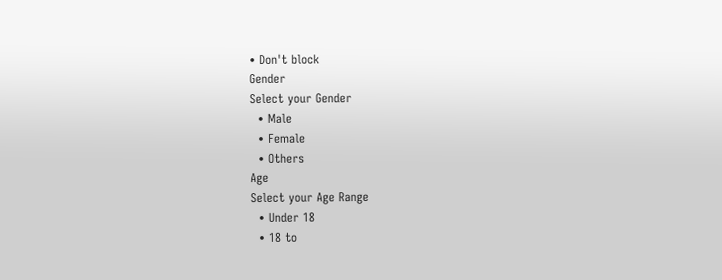• Don't block
Gender
Select your Gender
  • Male
  • Female
  • Others
Age
Select your Age Range
  • Under 18
  • 18 to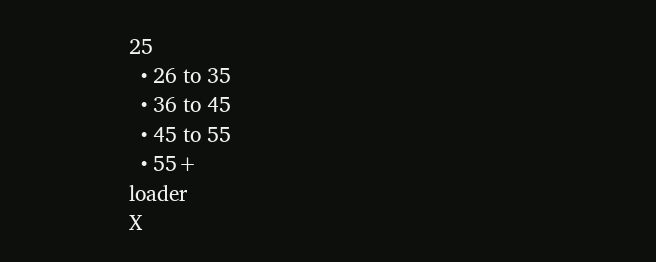25
  • 26 to 35
  • 36 to 45
  • 45 to 55
  • 55+
loader
X